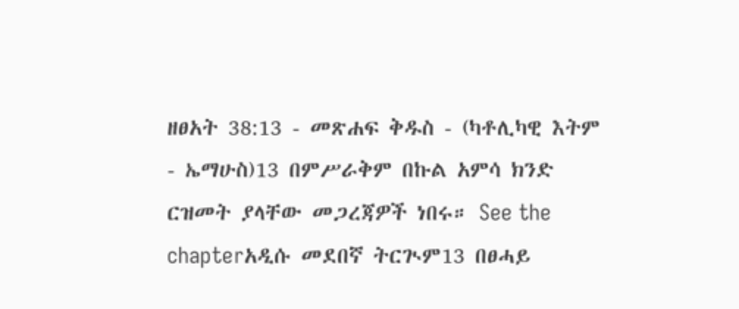ዘፀአት 38:13 - መጽሐፍ ቅዱስ - (ካቶሊካዊ እትም - ኤማሁስ)13 በምሥራቅም በኩል አምሳ ክንድ ርዝመት ያላቸው መጋረጃዎች ነበሩ። See the chapterአዲሱ መደበኛ ትርጒም13 በፀሓይ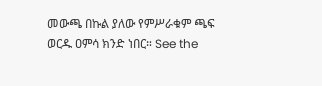መውጫ በኩል ያለው የምሥራቁም ጫፍ ወርዱ ዐምሳ ክንድ ነበር። See the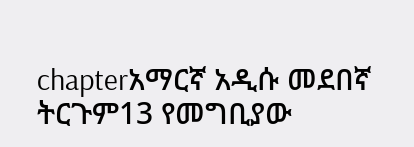chapterአማርኛ አዲሱ መደበኛ ትርጉም13 የመግቢያው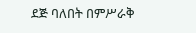ደጅ ባለበት በምሥራቅ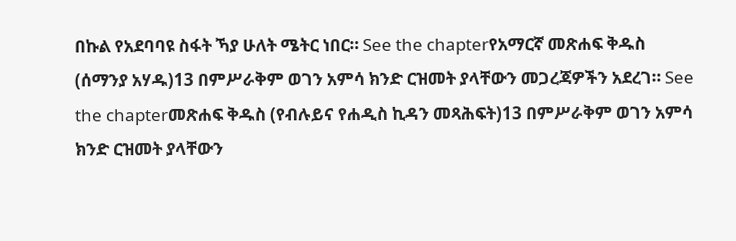በኩል የአደባባዩ ስፋት ኻያ ሁለት ሜትር ነበር። See the chapterየአማርኛ መጽሐፍ ቅዱስ (ሰማንያ አሃዱ)13 በምሥራቅም ወገን አምሳ ክንድ ርዝመት ያላቸውን መጋረጃዎችን አደረገ። See the chapterመጽሐፍ ቅዱስ (የብሉይና የሐዲስ ኪዳን መጻሕፍት)13 በምሥራቅም ወገን አምሳ ክንድ ርዝመት ያላቸውን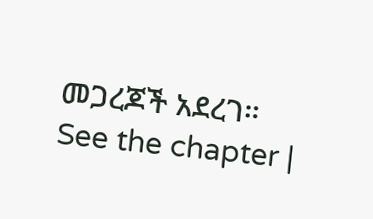መጋረጆች አደረገ። See the chapter |